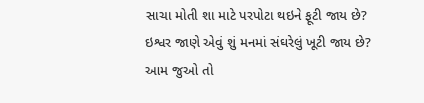સાચા મોતી શા માટે પરપોટા થઇને ફૂટી જાય છે?
ઇશ્વર જાણે એવું શું મનમાં સંઘરેલું ખૂટી જાય છે?
આમ જુઓ તો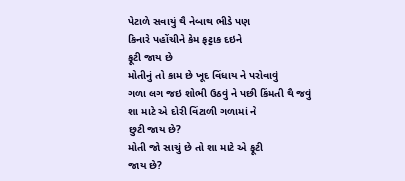પેટાળે સવાયું થૈ નેબાથ ભીડે પણ
કિનારે પહોંચીને કેમ ફટ્ટાક દઇને
ફૂટી જાય છે
મોતીનું તો કામ છે ખૂદ વિંધાય ને પરોવાવું
ગળા લગ જઇ શોભી ઉઠવું ને પછી કિંમતી થૈ જવું
શા માટે એ દોરી વિંટાળી ગળામાં ને
છુટી જાય છે?
મોતી જો સાચું છે તો શા માટે એ ફૂટી
જાય છે?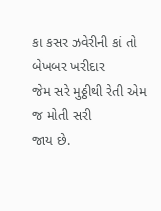કા કસર ઝવેરીની કાં તો બેખબર ખરીદાર
જેમ સરે મુઠ્ઠીથી રેતી એમ જ મોતી સરી
જાય છે.